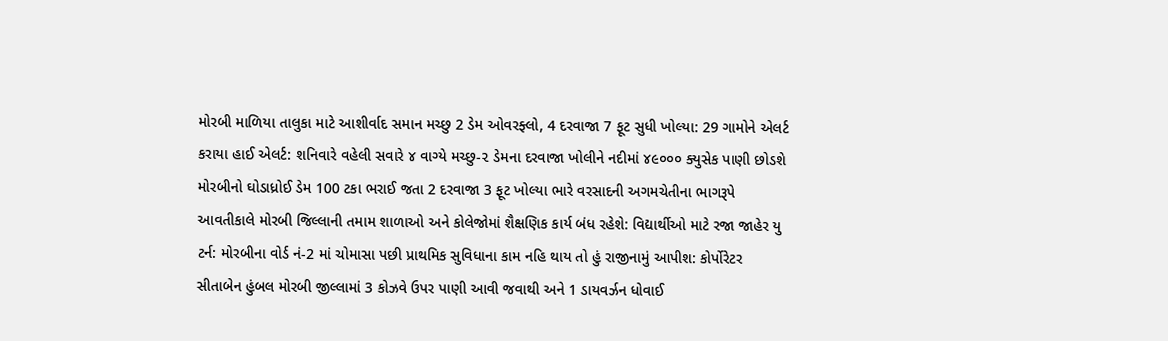મોરબી માળિયા તાલુકા માટે આશીર્વાદ સમાન મચ્છુ 2 ડેમ ઓવરફ્લો, 4 દરવાજા 7 ફૂટ સુધી ખોલ્યા: 29 ગામોને એલર્ટ કરાયા હાઈ એલર્ટ: શનિવારે વહેલી સવારે ૪ વાગ્યે મચ્છુ-૨ ડેમના દરવાજા ખોલીને નદીમાં ૪૯૦૦૦ ક્યુસેક પાણી છોડશે મોરબીનો ઘોડાધ્રોઈ ડેમ 100 ટકા ભરાઈ જતા 2 દરવાજા 3 ફૂટ ખોલ્યા ભારે વરસાદની અગમચેતીના ભાગરૂપે આવતીકાલે મોરબી જિલ્લાની તમામ શાળાઓ અને કોલેજોમાં શૈક્ષણિક કાર્ય બંધ રહેશે: વિદ્યાર્થીઓ માટે રજા જાહેર યુ ટર્ન: મોરબીના વોર્ડ નં-2 માં ચોમાસા પછી પ્રાથમિક સુવિધાના કામ નહિ થાય તો હું રાજીનામું આપીશ: કોર્પોરેટર સીતાબેન હુંબલ મોરબી જીલ્લામાં 3 કોઝવે ઉપર પાણી આવી જવાથી અને 1 ડાયવર્ઝન ધોવાઈ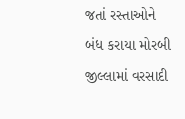જતાં રસ્તાઓને બંધ કરાયા મોરબી જીલ્લામાં વરસાદી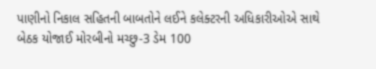પાણીનો નિકાલ સહિતની બાબતોને લઈને કલેક્ટરની અધિકારીઓએ સાથે બેઠક યોજાઈ મોરબીનો મચ્છુ-3 ડેમ 100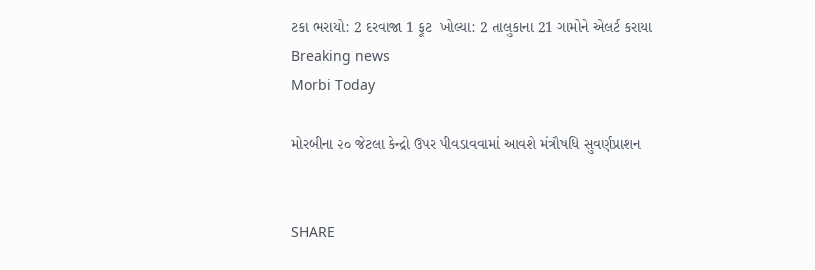ટકા ભરાયો: 2 દરવાજા 1 ફૂટ  ખોલ્યા: 2 તાલુકાના 21 ગામોને એલર્ટ કરાયા
Breaking news
Morbi Today

મોરબીના ૨૦ જેટલા કેન્દ્રો ઉપર પીવડાવવામાં આવશે મંત્રૌષધિ સુવર્ણપ્રાશન


SHARE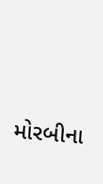મોરબીના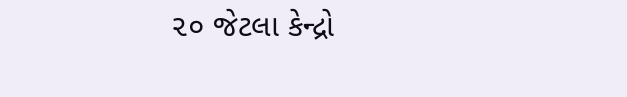૨૦ જેટલા કેન્દ્રો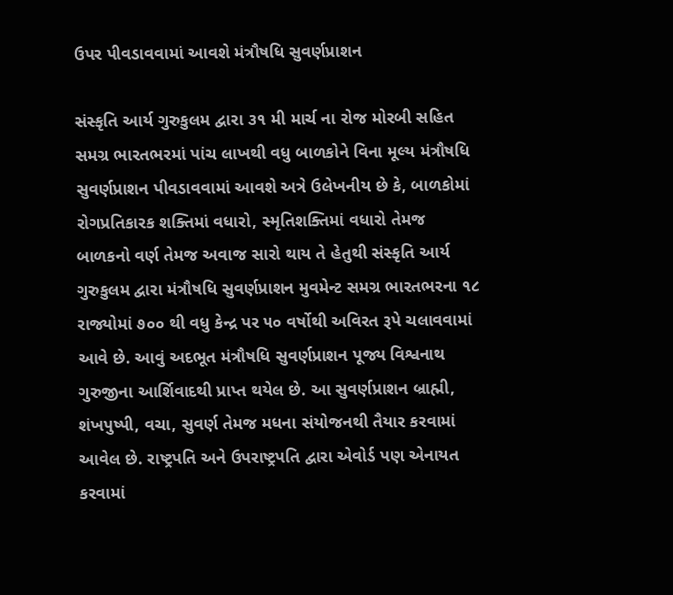ઉપર પીવડાવવામાં આવશે મંત્રૌષધિ સુવર્ણપ્રાશન

સંસ્કૃતિ આર્ય ગુરુકુલમ દ્વારા ૩૧ મી માર્ચ ના રોજ મોરબી સહિત સમગ્ર ભારતભરમાં પાંચ લાખથી વધુ બાળકોને વિના મૂલ્ય મંત્રૌષધિ સુવર્ણપ્રાશન પીવડાવવામાં આવશે અત્રે ઉલેખનીય છે કે, બાળકોમાં રોગપ્રતિકારક શક્તિમાં વધારો, સ્મૃતિશક્તિમાં વધારો તેમજ બાળકનો વર્ણ તેમજ અવાજ સારો થાય તે હેતુથી સંસ્કૃતિ આર્ય ગુરુકુલમ દ્વારા મંત્રૌષધિ સુવર્ણપ્રાશન મુવમેન્ટ સમગ્ર ભારતભરના ૧૮ રાજ્યોમાં ૭૦૦ થી વધુ કેન્દ્ર પર ૫૦ વર્ષોથી અવિરત રૂપે ચલાવવામાં આવે છે. આવું અદભૂત મંત્રૌષધિ સુવર્ણપ્રાશન પૂજ્ય વિશ્વનાથ ગુરુજીના આર્શિવાદથી પ્રાપ્ત થયેલ છે. આ સુવર્ણપ્રાશન બ્રાહ્મી, શંખપુષ્પી, વચા, સુવર્ણ તેમજ મધના સંયોજનથી તૈયાર કરવામાં આવેલ છે. રાષ્ટ્રપતિ અને ઉપરાષ્ટ્રપતિ દ્વારા એવોર્ડ પણ એનાયત કરવામાં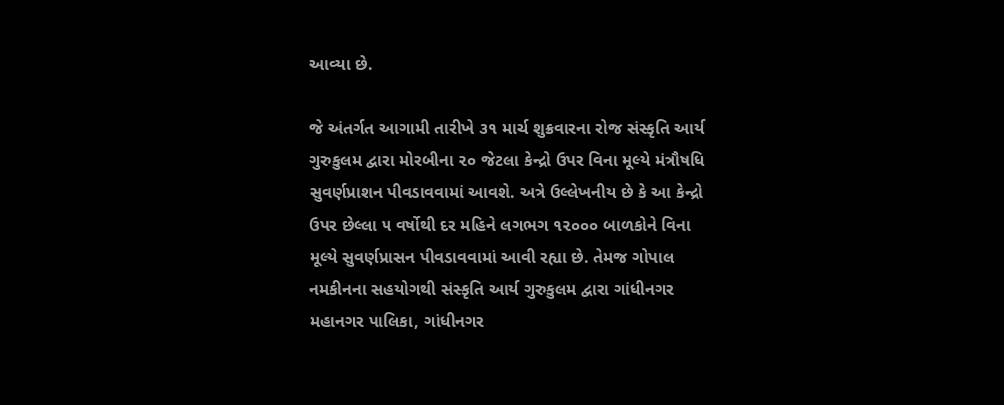આવ્યા છે.

જે અંતર્ગત આગામી તારીખે ૩૧ માર્ચ શુક્રવારના રોજ સંસ્કૃતિ આર્ય ગુરુકુલમ દ્વારા મોરબીના ૨૦ જેટલા કેન્દ્રો ઉપર વિના મૂલ્યે મંત્રૌષધિ સુવર્ણપ્રાશન પીવડાવવામાં આવશે. અત્રે ઉલ્લેખનીય છે કે આ કેન્દ્રો ઉપર છેલ્લા ૫ વર્ષોથી દર મહિને લગભગ ૧૨૦૦૦ બાળકોને વિના મૂલ્યે સુવર્ણપ્રાસન પીવડાવવામાં આવી રહ્યા છે. તેમજ ગોપાલ નમકીનના સહયોગથી સંસ્કૃતિ આર્ય ગુરુકુલમ દ્વારા ગાંધીનગર મહાનગર પાલિકા, ગાંધીનગર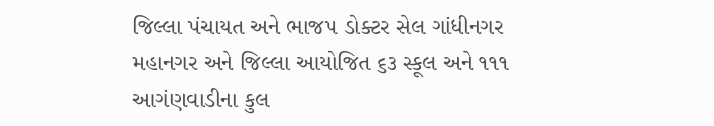જિલ્લા પંચાયત અને ભાજપ ડોક્ટર સેલ ગાંધીનગર મહાનગર અને જિલ્લા આયોજિત ૬૩ સ્કૂલ અને ૧૧૧ આગંણવાડીના કુલ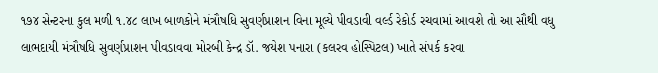૧૭૪ સેન્ટરના કુલ મળી ૧.૪૮ લાખ બાળકોને મંત્રૌષધિ સુવર્ણપ્રાશન વિના મૂલ્યે પીવડાવી વર્લ્ડ રેકોર્ડ રચવામાં આવશે તો આ સૌથી વધુ લાભદાયી મંત્રૌષધિ સુવર્ણપ્રાશન પીવડાવવા મોરબી કેન્દ્ર ડૉ. જયેશ પનારા (કલરવ હોસ્પિટલ) ખાતે સંપર્ક કરવા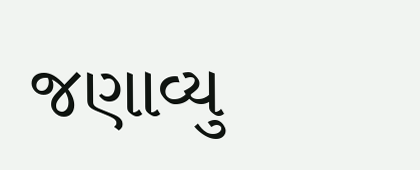જણાવ્યુ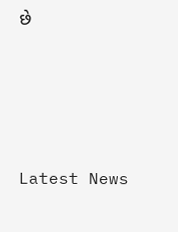છે






Latest News